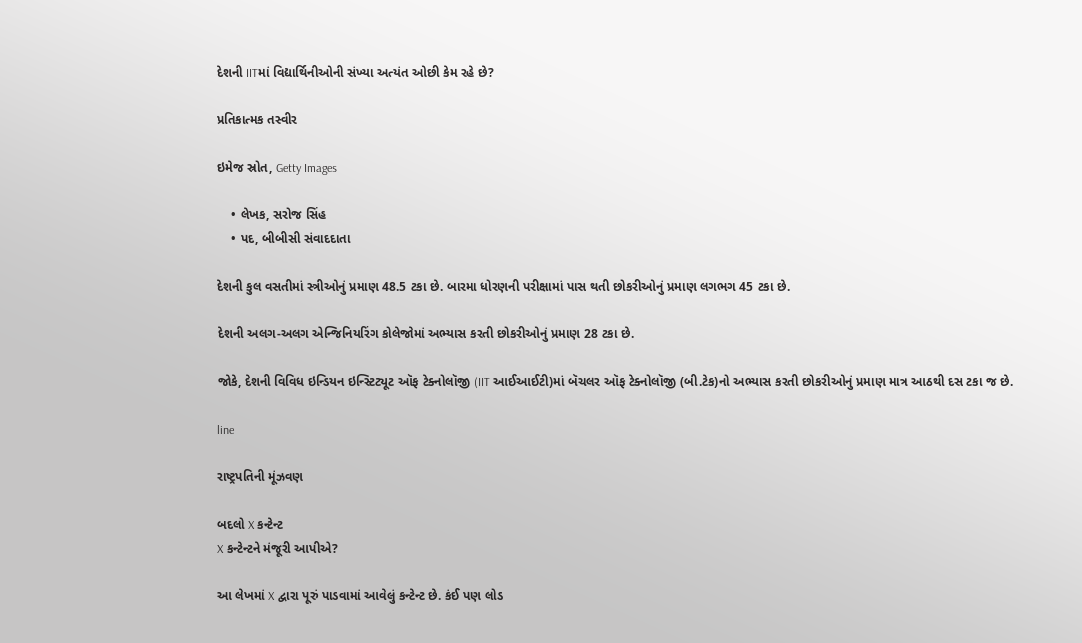દેશની IITમાં વિદ્યાર્થિનીઓની સંખ્યા અત્યંત ઓછી કેમ રહે છે?

પ્રતિકાત્મક તસ્વીર

ઇમેજ સ્રોત, Getty Images

    • લેખક, સરોજ સિંહ
    • પદ, બીબીસી સંવાદદાતા

દેશની કુલ વસતીમાં સ્ત્રીઓનું પ્રમાણ 48.5 ટકા છે. બારમા ધોરણની પરીક્ષામાં પાસ થતી છોકરીઓનું પ્રમાણ લગભગ 45 ટકા છે.

દેશની અલગ-અલગ એન્જિનિયરિંગ કોલેજોમાં અભ્યાસ કરતી છોકરીઓનું પ્રમાણ 28 ટકા છે.

જોકે, દેશની વિવિધ ઇન્ડિયન ઇન્સ્ટિટ્યૂટ ઑફ ટેક્નોલૉજી (IIT આઈઆઈટી)માં બૅચલર ઑફ ટેક્નોલૉજી (બી.ટેક)નો અભ્યાસ કરતી છોકરીઓનું પ્રમાણ માત્ર આઠથી દસ ટકા જ છે.

line

રાષ્ટ્રપતિની મૂંઝવણ

બદલો X કન્ટેન્ટ
X કન્ટેન્ટને મંજૂરી આપીએ?

આ લેખમાં X દ્વારા પૂરું પાડવામાં આવેલું કન્ટેન્ટ છે. કંઈ પણ લોડ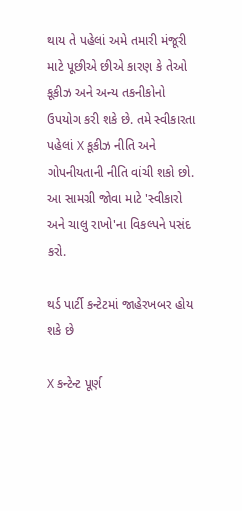થાય તે પહેલાં અમે તમારી મંજૂરી માટે પૂછીએ છીએ કારણ કે તેઓ કૂકીઝ અને અન્ય તકનીકોનો ઉપયોગ કરી શકે છે. તમે સ્વીકારતા પહેલાં X કૂકીઝ નીતિ અને ગોપનીયતાની નીતિ વાંચી શકો છો. આ સામગ્રી જોવા માટે 'સ્વીકારો અને ચાલુ રાખો'ના વિકલ્પને પસંદ કરો.

થર્ડ પાર્ટી કન્ટેટમાં જાહેરખબર હોય શકે છે

X કન્ટેન્ટ પૂર્ણ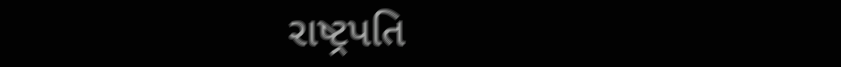રાષ્ટ્રપતિ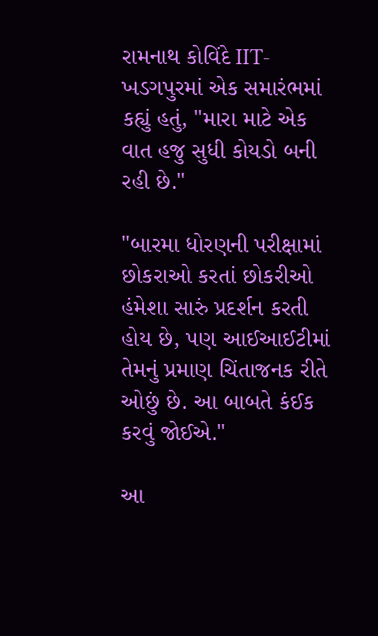રામનાથ કોવિંદે IIT-ખડગપુરમાં એક સમારંભમાં કહ્યું હતું, "મારા માટે એક વાત હજુ સુધી કોયડો બની રહી છે."

"બારમા ધોરણની પરીક્ષામાં છોકરાઓ કરતાં છોકરીઓ હંમેશા સારું પ્રદર્શન કરતી હોય છે, પણ આઈઆઈટીમાં તેમનું પ્રમાણ ચિંતાજનક રીતે ઓછું છે. આ બાબતે કંઈક કરવું જોઈએ."

આ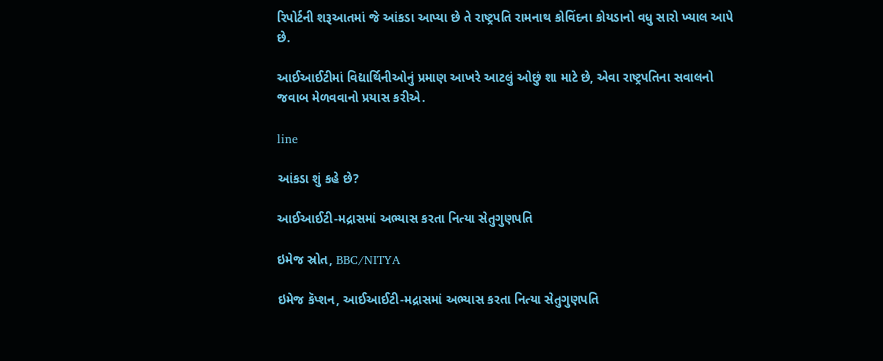રિપોર્ટની શરૂઆતમાં જે આંકડા આપ્યા છે તે રાષ્ટ્રપતિ રામનાથ કોવિંદના કોયડાનો વધુ સારો ખ્યાલ આપે છે.

આઈઆઈટીમાં વિદ્યાર્થિનીઓનું પ્રમાણ આખરે આટલું ઓછું શા માટે છે, એવા રાષ્ટ્રપતિના સવાલનો જવાબ મેળવવાનો પ્રયાસ કરીએ.

line

આંકડા શું કહે છે?

આઈઆઈટી-મદ્રાસમાં અભ્યાસ કરતા નિત્યા સેતુગુણપતિ

ઇમેજ સ્રોત, BBC/NITYA

ઇમેજ કૅપ્શન, આઈઆઈટી-મદ્રાસમાં અભ્યાસ કરતા નિત્યા સેતુગુણપતિ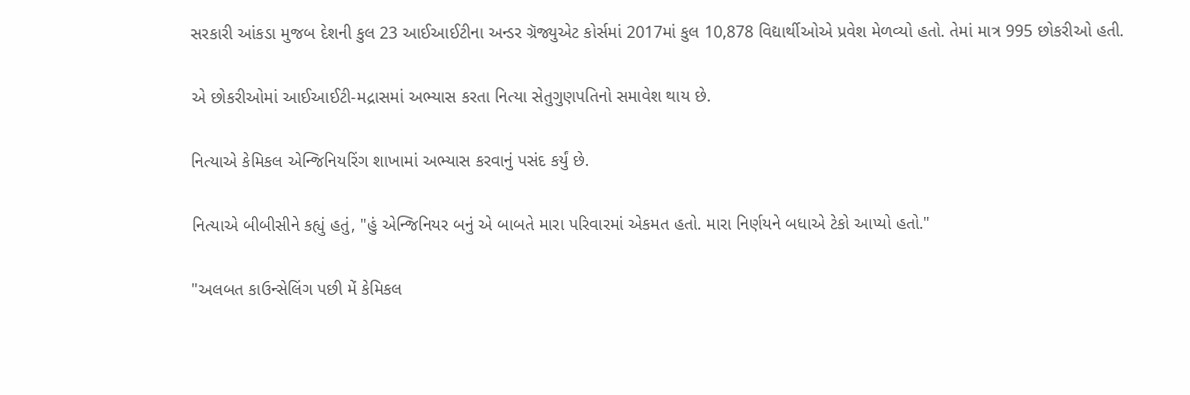સરકારી આંકડા મુજબ દેશની કુલ 23 આઈઆઈટીના અન્ડર ગ્રૅજ્યુએટ કોર્સમાં 2017માં કુલ 10,878 વિદ્યાર્થીઓએ પ્રવેશ મેળવ્યો હતો. તેમાં માત્ર 995 છોકરીઓ હતી.

એ છોકરીઓમાં આઈઆઈટી-મદ્રાસમાં અભ્યાસ કરતા નિત્યા સેતુગુણપતિનો સમાવેશ થાય છે.

નિત્યાએ કેમિકલ એન્જિનિયરિંગ શાખામાં અભ્યાસ કરવાનું પસંદ કર્યું છે.

નિત્યાએ બીબીસીને કહ્યું હતું, "હું એન્જિનિયર બનું એ બાબતે મારા પરિવારમાં એકમત હતો. મારા નિર્ણયને બધાએ ટેકો આપ્યો હતો."

"અલબત કાઉન્સેલિંગ પછી મેં કેમિકલ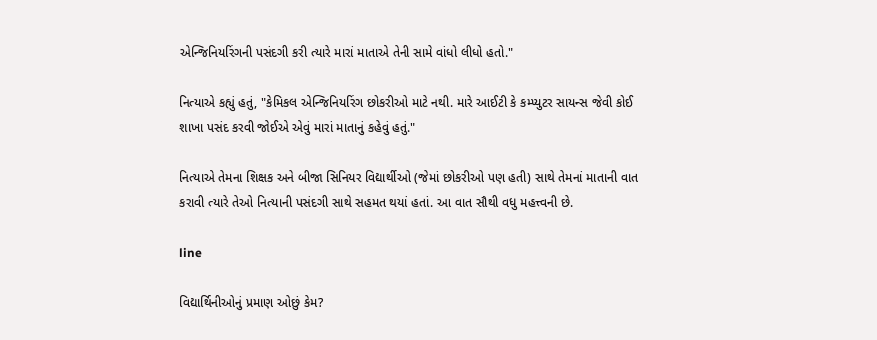એન્જિનિયરિંગની પસંદગી કરી ત્યારે મારાં માતાએ તેની સામે વાંધો લીધો હતો."

નિત્યાએ કહ્યું હતું, "કેમિકલ એન્જિનિયરિંગ છોકરીઓ માટે નથી. મારે આઈટી કે કમ્પ્યુટર સાયન્સ જેવી કોઈ શાખા પસંદ કરવી જોઈએ એવું મારાં માતાનું કહેવું હતું."

નિત્યાએ તેમના શિક્ષક અને બીજા સિનિયર વિદ્યાર્થીઓ (જેમાં છોકરીઓ પણ હતી) સાથે તેમનાં માતાની વાત કરાવી ત્યારે તેઓ નિત્યાની પસંદગી સાથે સહમત થયાં હતાં. આ વાત સૌથી વધુ મહત્ત્વની છે.

line

વિદ્યાર્થિનીઓનું પ્રમાણ ઓછું કેમ?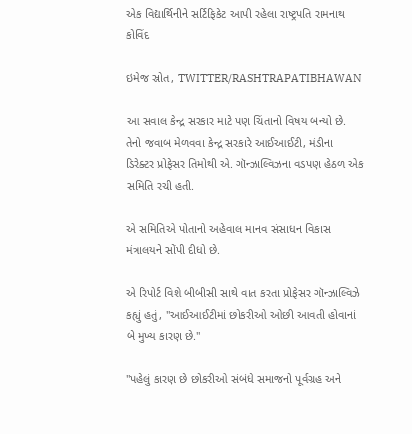એક વિદ્યાર્થિનીને સર્ટિફિકેટ આપી રહેલા રાષ્ટ્રપતિ રામનાથ કોવિંદ

ઇમેજ સ્રોત, TWITTER/RASHTRAPATIBHAWAN

આ સવાલ કેન્દ્ર સરકાર માટે પણ ચિંતાનો વિષય બન્યો છે. તેનો જવાબ મેળવવા કેન્દ્ર સરકારે આઈઆઈટી, મંડીના ડિરેક્ટર પ્રોફેસર તિમોથી એ. ગૉન્ઝાલ્વિઝના વડપણ હેઠળ એક સમિતિ રચી હતી.

એ સમિતિએ પોતાનો અહેવાલ માનવ સંસાધન વિકાસ મંત્રાલયને સોંપી દીધો છે.

એ રિપોર્ટ વિશે બીબીસી સાથે વાત કરતા પ્રોફેસર ગૉન્ઝાલ્વિઝે કહ્યું હતું, "આઈઆઈટીમાં છોકરીઓ ઓછી આવતી હોવાનાં બે મુખ્ય કારણ છે."

"પહેલું કારણ છે છોકરીઓ સંબંધે સમાજનો પૂર્વગ્રહ અને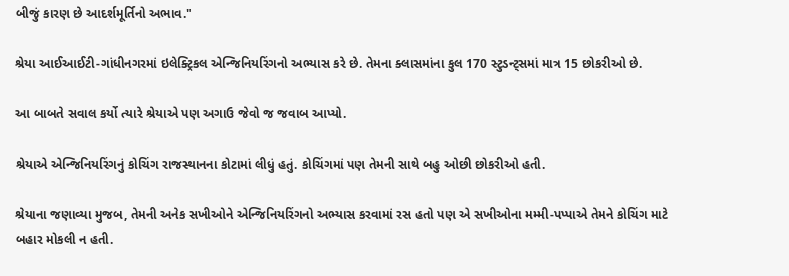બીજું કારણ છે આદર્શમૂર્તિનો અભાવ."

શ્રેયા આઈઆઈટી-ગાંધીનગરમાં ઇલેક્ટ્રિકલ એન્જિનિયરિંગનો અભ્યાસ કરે છે. તેમના ક્લાસમાંના કુલ 170 સ્ટુડન્ટ્સમાં માત્ર 15 છોકરીઓ છે.

આ બાબતે સવાલ કર્યો ત્યારે શ્રેયાએ પણ અગાઉ જેવો જ જવાબ આપ્યો.

શ્રેયાએ એન્જિનિયરિંગનું કોચિંગ રાજસ્થાનના કોટામાં લીધું હતું. કોચિંગમાં પણ તેમની સાથે બહુ ઓછી છોકરીઓ હતી.

શ્રેયાના જણાવ્યા મુજબ, તેમની અનેક સખીઓને એન્જિનિયરિંગનો અભ્યાસ કરવામાં રસ હતો પણ એ સખીઓના મમ્મી-પપ્પાએ તેમને કોચિંગ માટે બહાર મોકલી ન હતી.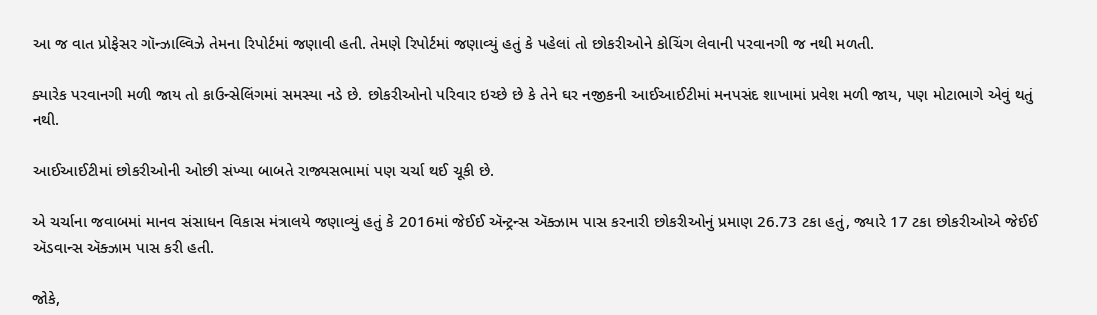આ જ વાત પ્રોફેસર ગૉન્ઝાલ્વિઝે તેમના રિપોર્ટમાં જણાવી હતી. તેમણે રિપોર્ટમાં જણાવ્યું હતું કે પહેલાં તો છોકરીઓને કોચિંગ લેવાની પરવાનગી જ નથી મળતી.

ક્યારેક પરવાનગી મળી જાય તો કાઉન્સેલિંગમાં સમસ્યા નડે છે. છોકરીઓનો પરિવાર ઇચ્છે છે કે તેને ઘર નજીકની આઈઆઈટીમાં મનપસંદ શાખામાં પ્રવેશ મળી જાય, પણ મોટાભાગે એવું થતું નથી.

આઈઆઈટીમાં છોકરીઓની ઓછી સંખ્યા બાબતે રાજ્યસભામાં પણ ચર્ચા થઈ ચૂકી છે.

એ ચર્ચાના જવાબમાં માનવ સંસાધન વિકાસ મંત્રાલયે જણાવ્યું હતું કે 2016માં જેઈઈ ઍન્ટ્રન્સ ઍક્ઝામ પાસ કરનારી છોકરીઓનું પ્રમાણ 26.73 ટકા હતું, જ્યારે 17 ટકા છોકરીઓએ જેઈઈ ઍડવાન્સ ઍક્ઝામ પાસ કરી હતી.

જોકે,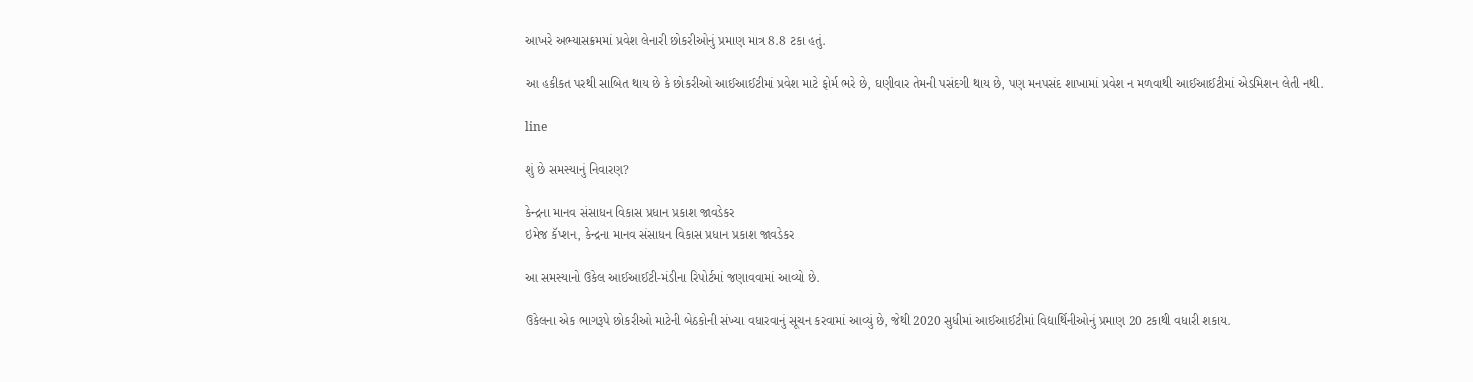આખરે અભ્યાસક્રમમાં પ્રવેશ લેનારી છોકરીઓનું પ્રમાણ માત્ર 8.8 ટકા હતું.

આ હકીકત પરથી સાબિત થાય છે કે છોકરીઓ આઈઆઈટીમાં પ્રવેશ માટે ફોર્મ ભરે છે, ઘણીવાર તેમની પસંદગી થાય છે, પણ મનપસંદ શાખામાં પ્રવેશ ન મળવાથી આઈઆઈટીમાં એડમિશન લેતી નથી.

line

શું છે સમસ્યાનું નિવારણ?

કેન્દ્રના માનવ સંસાધન વિકાસ પ્રધાન પ્રકાશ જાવડેકર
ઇમેજ કૅપ્શન, કેન્દ્રના માનવ સંસાધન વિકાસ પ્રધાન પ્રકાશ જાવડેકર

આ સમસ્યાનો ઉકેલ આઈઆઈટી-મંડીના રિપોર્ટમાં જણાવવામાં આવ્યો છે.

ઉકેલના એક ભાગરૂપે છોકરીઓ માટેની બેઠકોની સંખ્યા વધારવાનું સૂચન કરવામાં આવ્યું છે, જેથી 2020 સુધીમાં આઈઆઈટીમાં વિદ્યાર્થિનીઓનું પ્રમાણ 20 ટકાથી વધારી શકાય.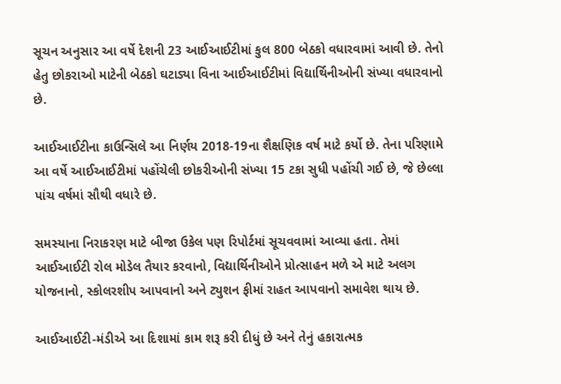સૂચન અનુસાર આ વર્ષે દેશની 23 આઈઆઈટીમાં કુલ 800 બેઠકો વધારવામાં આવી છે. તેનો હેતુ છોકરાઓ માટેની બેઠકો ઘટાડ્યા વિના આઈઆઈટીમાં વિદ્યાર્થિનીઓની સંખ્યા વધારવાનો છે.

આઈઆઈટીના કાઉન્સિલે આ નિર્ણય 2018-19ના શૈક્ષણિક વર્ષ માટે કર્યો છે. તેના પરિણામે આ વર્ષે આઈઆઈટીમાં પહોંચેલી છોકરીઓની સંખ્યા 15 ટકા સુધી પહોંચી ગઈ છે, જે છેલ્લા પાંચ વર્ષમાં સૌથી વધારે છે.

સમસ્યાના નિરાકરણ માટે બીજા ઉકેલ પણ રિપોર્ટમાં સૂચવવામાં આવ્યા હતા. તેમાં આઈઆઈટી રોલ મોડેલ તૈયાર કરવાનો, વિદ્યાર્થિનીઓને પ્રોત્સાહન મળે એ માટે અલગ યોજનાનો, સ્કોલરશીપ આપવાનો અને ટ્યુશન ફીમાં રાહત આપવાનો સમાવેશ થાય છે.

આઈઆઈટી-મંડીએ આ દિશામાં કામ શરૂ કરી દીધું છે અને તેનું હકારાત્મક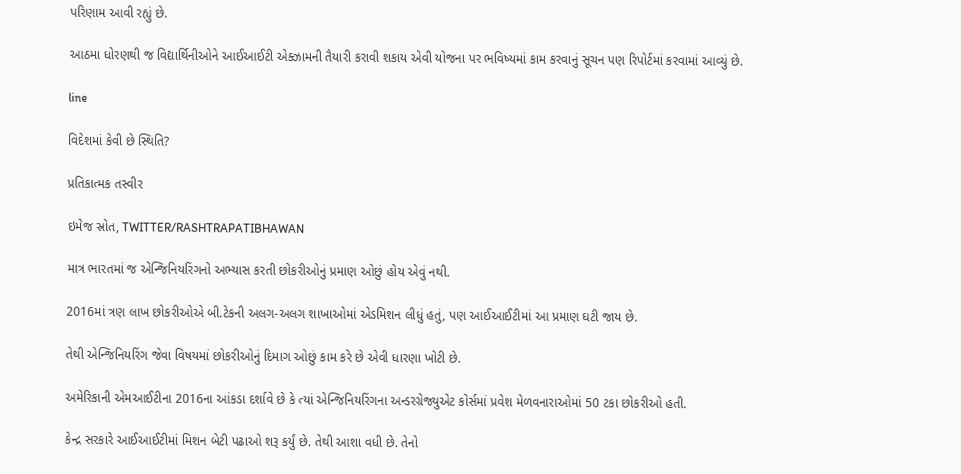પરિણામ આવી રહ્યું છે.

આઠમા ધોરણથી જ વિદ્યાર્થિનીઓને આઈઆઈટી એક્ઝામની તૈયારી કરાવી શકાય એવી યોજના પર ભવિષ્યમાં કામ કરવાનું સૂચન પણ રિપોર્ટમાં કરવામાં આવ્યું છે.

line

વિદેશમાં કેવી છે સ્થિતિ?

પ્રતિકાત્મક તસ્વીર

ઇમેજ સ્રોત, TWITTER/RASHTRAPATIBHAWAN

માત્ર ભારતમાં જ એન્જિનિયરિંગનો અભ્યાસ કરતી છોકરીઓનું પ્રમાણ ઓછું હોય એવું નથી.

2016માં ત્રણ લાખ છોકરીઓએ બી.ટેકની અલગ-અલગ શાખાઓમાં એડમિશન લીધું હતું, પણ આઈઆઈટીમાં આ પ્રમાણ ઘટી જાય છે.

તેથી એન્જિનિયરિંગ જેવા વિષયમાં છોકરીઓનું દિમાગ ઓછું કામ કરે છે એવી ધારણા ખોટી છે.

અમેરિકાની એમઆઈટીના 2016ના આંકડા દર્શાવે છે કે ત્યાં એન્જિનિયરિંગના અન્ડરગ્રેજ્યુએટ કોર્સમાં પ્રવેશ મેળવનારાઓમાં 50 ટકા છોકરીઓ હતી.

કેન્દ્ર સરકારે આઈઆઈટીમાં મિશન બેટી પઢાઓ શરૂ કર્યું છે. તેથી આશા વધી છે. તેનો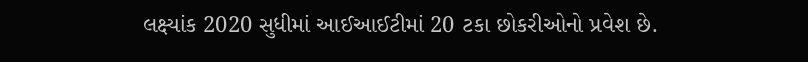લક્ષ્યાંક 2020 સુધીમાં આઈઆઈટીમાં 20 ટકા છોકરીઓનો પ્રવેશ છે.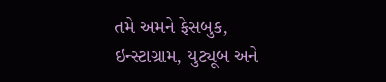તમે અમને ફેસબુક, ઇન્સ્ટાગ્રામ, યુટ્યૂબ અને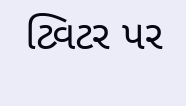ટ્વિટર પર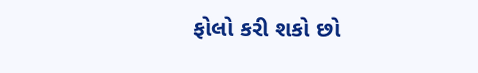ફોલો કરી શકો છો